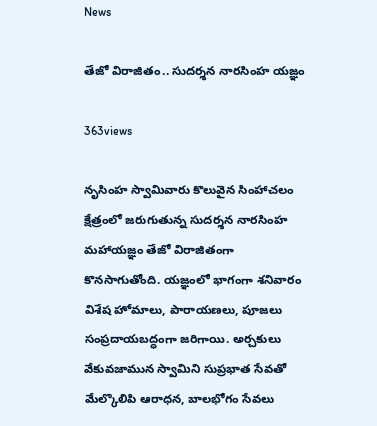News

తేజో విరాజితం.. సుదర్శన నారసింహ యజ్ఞం

363views

నృసింహ స్వామివారు కొలువైన సింహాచలం క్షేత్రంలో జరుగుతున్న సుదర్శన నారసింహ మహాయజ్ఞం తేజో విరాజితంగా కొనసాగుతోంది. యజ్ఞంలో భాగంగా శనివారం విశేష హోమాలు, పారాయణలు, పూజలు సంప్రదాయబద్ధంగా జరిగాయి. అర్చకులు వేకువజామున స్వామిని సుప్రభాత సేవతో మేల్కొలిపి ఆరాధన, బాలభోగం సేవలు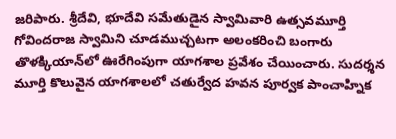జరిపారు. శ్రీదేవి, భూదేవి సమేతుడైన స్వామివారి ఉత్సవమూర్తి గోవిందరాజ స్వామిని చూడముచ్చటగా అలంకరించి బంగారు తొళక్కియాన్‌లో ఊరేగింపుగా యాగశాల ప్రవేశం చేయించారు. సుదర్శన మూర్తి కొలువైన యాగశాలలో చతుర్వేద హవన పూర్వక పాంచాహ్నిక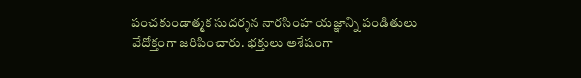పంచకుండాత్మక సుదర్శన నారసింహ యజ్ఞాన్ని పండితులు వేదోక్తంగా జరిపించారు. భక్తులు అశేషంగా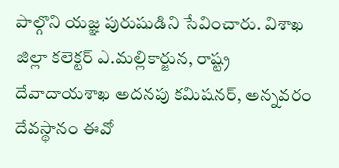పాల్గొని యజ్ఞ పురుషుడిని సేవించారు. విశాఖ జిల్లా కలెక్టర్‌ ఎ.మల్లికార్జున, రాష్ట్ర దేవాదాయశాఖ అదనపు కమిషనర్‌, అన్నవరం దేవస్థానం ఈవో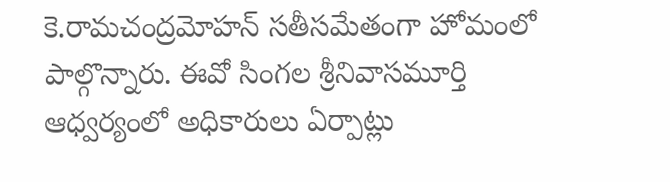కె.రామచంద్రమోహన్‌ సతీసమేతంగా హోమంలో పాల్గొన్నారు. ఈవో సింగల శ్రీనివాసమూర్తి ఆధ్వర్యంలో అధికారులు ఏర్పాట్లు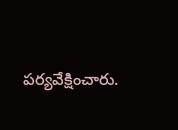పర్యవేక్షించారు.